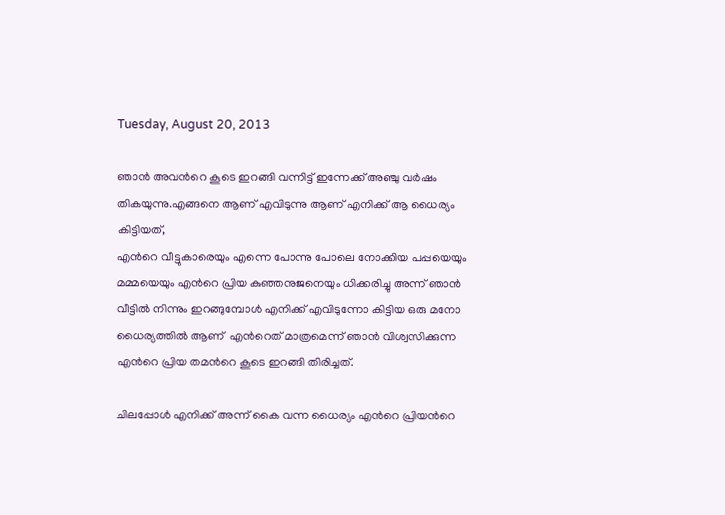Tuesday, August 20, 2013

ഞാന്‍ അവന്‍റെ കൂടെ ഇറങ്ങി വന്നിട്ട് ഇന്നേക്ക് അഞ്ചു വര്‍ഷം തികയുന്നു.എങ്ങനെ ആണ് എവിടുന്നു ആണ് എനിക്ക് ആ ധൈര്യം കിട്ടിയത്,
എന്‍റെ വീട്ടുകാരെയും എന്നെ പോന്നു പോലെ നോക്കിയ പപ്പയെയും മമ്മയെയും എന്‍റെ പ്രിയ കുഞ്ഞനുജനെയും ധിക്കരിച്ചു അന്ന് ഞാന്‍
വീട്ടില്‍ നിന്നും ഇറങ്ങുമ്പോള്‍ എനിക്ക് എവിടുന്നോ കിട്ടിയ ഒരു മനോ ധൈര്യത്തില്‍ ആണ്  എന്‍റെത് മാത്രമെന്ന് ഞാന്‍ വിശ്വസിക്കുന്ന എന്‍റെ പ്രിയ തമന്‍റെ കൂടെ ഇറങ്ങി തിരിച്ചത്.

ചിലപ്പോള്‍ എനിക്ക് അന്ന് കൈ വന്ന ധൈര്യം എന്‍റെ പ്രിയന്‍റെ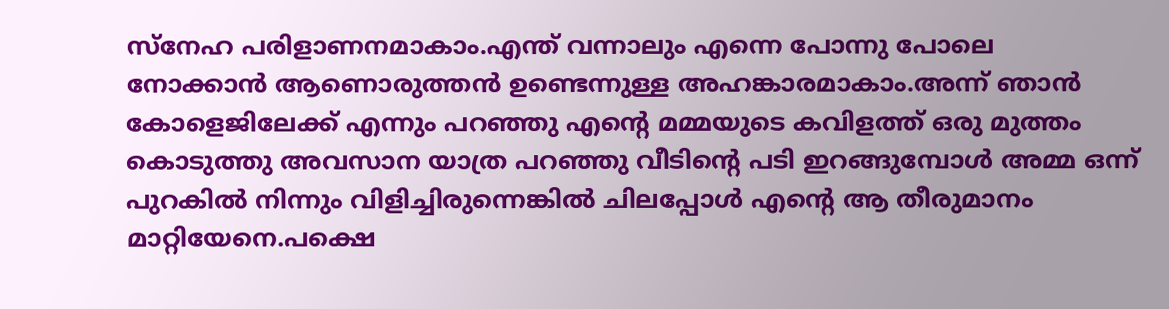സ്നേഹ പരിളാണനമാകാം.എന്ത് വന്നാലും എന്നെ പോന്നു പോലെ നോക്കാന്‍ ആണൊരുത്തന്‍ ഉണ്ടെന്നുള്ള അഹങ്കാരമാകാം.അന്ന് ഞാന്‍ കോളെജിലേക്ക് എന്നും പറഞ്ഞു എന്‍റെ മമ്മയുടെ കവിളത്ത് ഒരു മുത്തം കൊടുത്തു അവസാന യാത്ര പറഞ്ഞു വീടിന്‍റെ പടി ഇറങ്ങുമ്പോള്‍ അമ്മ ഒന്ന് പുറകില്‍ നിന്നും വിളിച്ചിരുന്നെങ്കില്‍ ചിലപ്പോള്‍ എന്‍റെ ആ തീരുമാനം മാറ്റിയേനെ.പക്ഷെ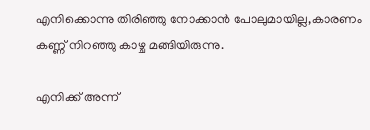എനിക്കൊന്നു തിരിഞ്ഞു നോക്കാന്‍ പോലുമായില്ല,കാരണം കണ്ണ് നിറഞ്ഞു കാഴ്ച മങ്ങിയിരുന്നു.

എനിക്ക് അന്ന്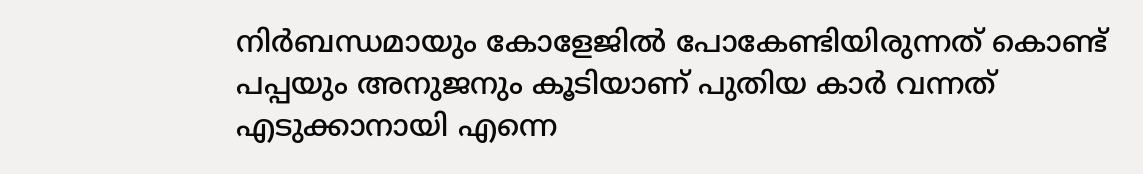നിര്‍ബന്ധമായും കോളേജില്‍ പോകേണ്ടിയിരുന്നത്‌ കൊണ്ട് പപ്പയും അനുജനും കൂടിയാണ് പുതിയ കാര്‍ വന്നത് എടുക്കാനായി എന്നെ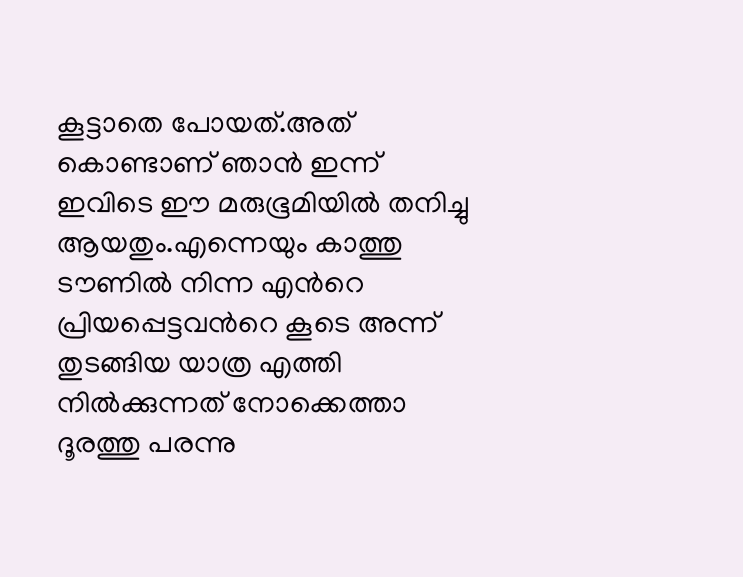കൂട്ടാതെ പോയത്.അത് കൊണ്ടാണ് ഞാന്‍ ഇന്ന് ഇവിടെ ഈ മരുഭൂമിയില്‍ തനിച്ചു ആയതും.എന്നെയും കാത്തു ടൗണില്‍ നിന്ന എന്‍റെ പ്രിയപ്പെട്ടവന്‍റെ കൂടെ അന്ന് തുടങ്ങിയ യാത്ര എത്തി നില്‍ക്കുന്നത് നോക്കെത്താ ദൂരത്തു പരന്നു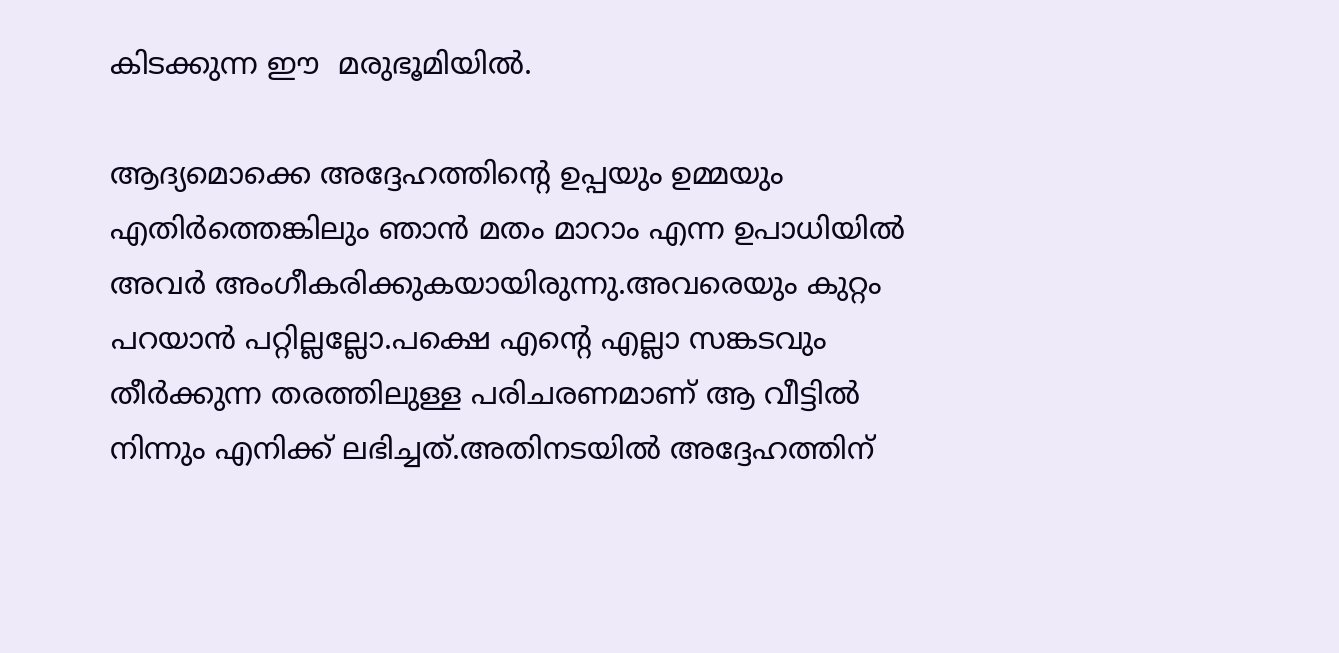കിടക്കുന്ന ഈ  മരുഭൂമിയില്‍.

ആദ്യമൊക്കെ അദ്ദേഹത്തിന്‍റെ ഉപ്പയും ഉമ്മയും എതിര്‍ത്തെങ്കിലും ഞാന്‍ മതം മാറാം എന്ന ഉപാധിയില്‍ അവര്‍ അംഗീകരിക്കുകയായിരുന്നു.അവരെയും കുറ്റം പറയാന്‍ പറ്റില്ലല്ലോ.പക്ഷെ എന്‍റെ എല്ലാ സങ്കടവും തീര്‍ക്കുന്ന തരത്തിലുള്ള പരിചരണമാണ് ആ വീട്ടില്‍ നിന്നും എനിക്ക് ലഭിച്ചത്.അതിനടയില്‍ അദ്ദേഹത്തിന്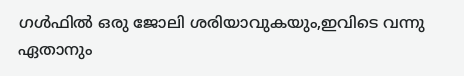ഗള്‍ഫില്‍ ഒരു ജോലി ശരിയാവുകയും,ഇവിടെ വന്നു ഏതാനും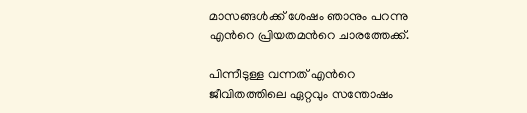മാസങ്ങള്‍ക്ക് ശേഷം ഞാനും പറന്നു എന്‍റെ പ്രിയതമന്‍റെ ചാരത്തേക്ക്‌.

പിന്നീടുള്ള വന്നത് എന്‍റെ ജീവിതത്തിലെ ഏറ്റവും സന്തോഷം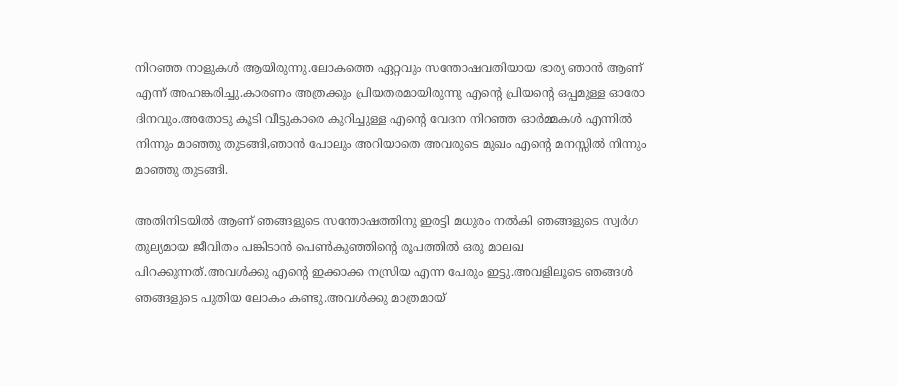നിറഞ്ഞ നാളുകള്‍ ആയിരുന്നു.ലോകത്തെ ഏറ്റവും സന്തോഷവതിയായ ഭാര്യ ഞാന്‍ ആണ് എന്ന് അഹങ്കരിച്ചു.കാരണം അത്രക്കും പ്രിയതരമായിരുന്നു എന്‍റെ പ്രിയന്‍റെ ഒപ്പമുള്ള ഓരോ ദിനവും.അതോടു കൂടി വീട്ടുകാരെ കുറിച്ചുള്ള എന്‍റെ വേദന നിറഞ്ഞ ഓര്‍മ്മകള്‍ എന്നില്‍ നിന്നും മാഞ്ഞു തുടങ്ങി,ഞാന്‍ പോലും അറിയാതെ അവരുടെ മുഖം എന്‍റെ മനസ്സില്‍ നിന്നും മാഞ്ഞു തുടങ്ങി.

അതിനിടയില്‍ ആണ് ഞങ്ങളുടെ സന്തോഷത്തിനു ഇരട്ടി മധുരം നല്‍കി ഞങ്ങളുടെ സ്വര്‍ഗ തുല്യമായ ജീവിതം പങ്കിടാന്‍ പെണ്‍കുഞ്ഞിന്‍റെ രൂപത്തില്‍ ഒരു മാലഖ പിറക്കുന്നത്‌.അവള്‍ക്കു എന്‍റെ ഇക്കാക്ക നസ്രിയ എന്ന പേരും ഇട്ടു.അവളിലൂടെ ഞങ്ങള്‍ ഞങ്ങളുടെ പുതിയ ലോകം കണ്ടു.അവള്‍ക്കു മാത്രമായ്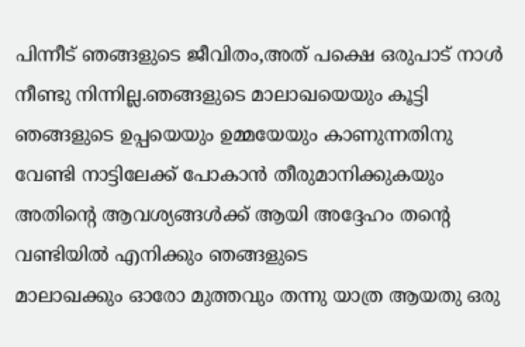പിന്നീട് ഞങ്ങളുടെ ജീവിതം,അത് പക്ഷെ ഒരുപാട് നാള്‍ നീണ്ടു നിന്നില്ല.ഞങ്ങളുടെ മാലാഖയെയും കൂട്ടി ഞങ്ങളുടെ ഉപ്പയെയും ഉമ്മയേയും കാണുന്നതിനു വേണ്ടി നാട്ടിലേക്ക് പോകാന്‍ തീരുമാനിക്കുകയും അതിന്‍റെ ആവശ്യങ്ങള്‍ക്ക് ആയി അദ്ദേഹം തന്‍റെ വണ്ടിയില്‍ എനിക്കും ഞങ്ങളുടെ
മാലാഖക്കും ഓരോ മുത്തവും തന്നു യാത്ര ആയതു ഒരു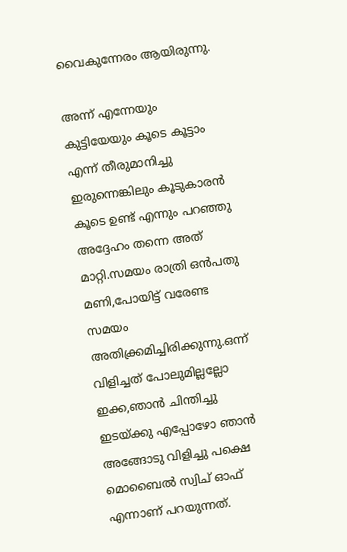വൈകുന്നേരം ആയിരുന്നു.

അന്ന് എന്നേയും കുട്ടിയേയും കൂടെ കൂട്ടാം എന്ന് തീരുമാനിച്ചു ഇരുന്നെങ്കിലും കൂടുകാരന്‍ കൂടെ ഉണ്ട് എന്നും പറഞ്ഞു അദ്ദേഹം തന്നെ അത് മാറ്റി.സമയം രാത്രി ഒന്‍പതു മണി,പോയിട്ട് വരേണ്ട സമയം അതിക്ക്രമിച്ചിരിക്കുന്നു.ഒന്ന് വിളിച്ചത് പോലുമില്ലല്ലോ ഇക്ക,ഞാന്‍ ചിന്തിച്ചു ഇടയ്ക്കു എപ്പോഴോ ഞാന്‍ അങ്ങോടു വിളിച്ചു പക്ഷെ മൊബൈല്‍ സ്വിച് ഓഫ് എന്നാണ് പറയുന്നത്.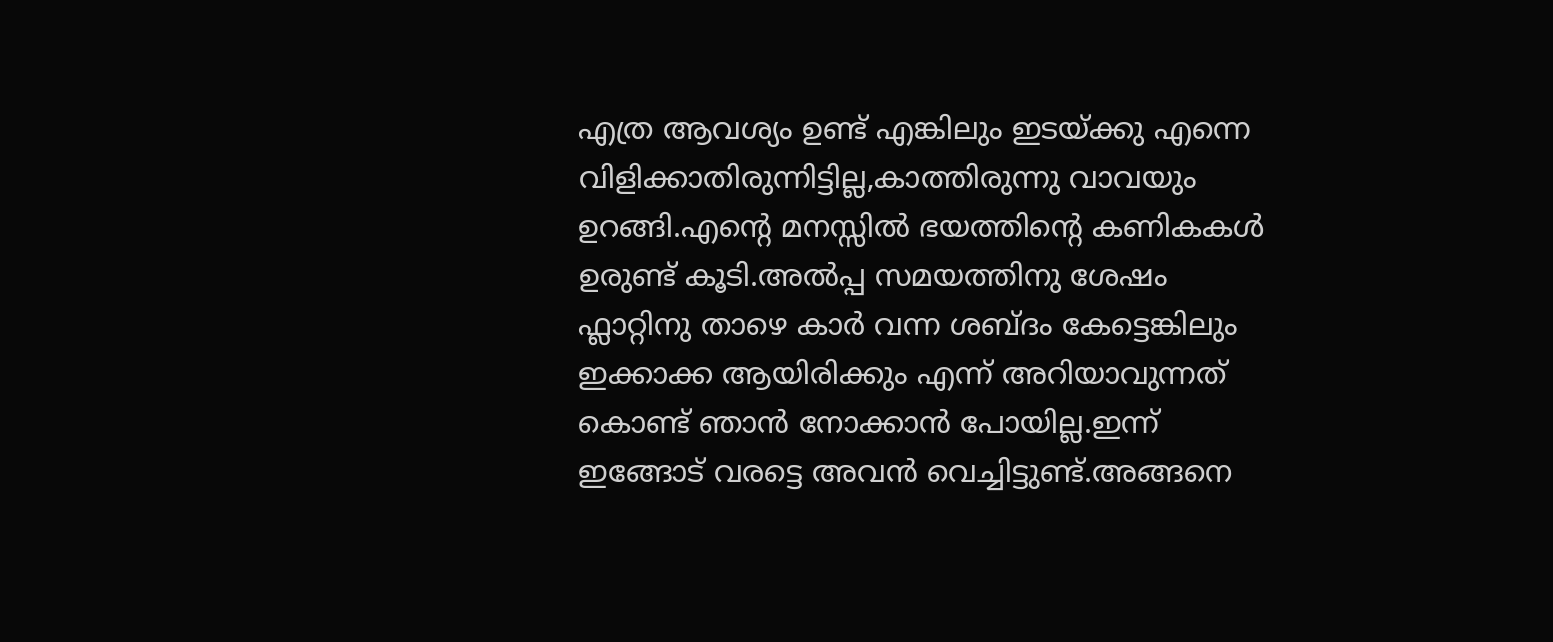എത്ര ആവശ്യം ഉണ്ട് എങ്കിലും ഇടയ്ക്കു എന്നെ വിളിക്കാതിരുന്നിട്ടില്ല,കാത്തിരുന്നു വാവയും ഉറങ്ങി.എന്‍റെ മനസ്സില്‍ ഭയത്തിന്‍റെ കണികകള്‍ ഉരുണ്ട് കൂടി.അല്‍പ്പ സമയത്തിനു ശേഷം ഫ്ലാറ്റിനു താഴെ കാര്‍ വന്ന ശബ്ദം കേട്ടെങ്കിലും ഇക്കാക്ക ആയിരിക്കും എന്ന് അറിയാവുന്നത് കൊണ്ട് ഞാന്‍ നോക്കാന്‍ പോയില്ല.ഇന്ന് ഇങ്ങോട് വരട്ടെ അവന്‍ വെച്ചിട്ടുണ്ട്.അങ്ങനെ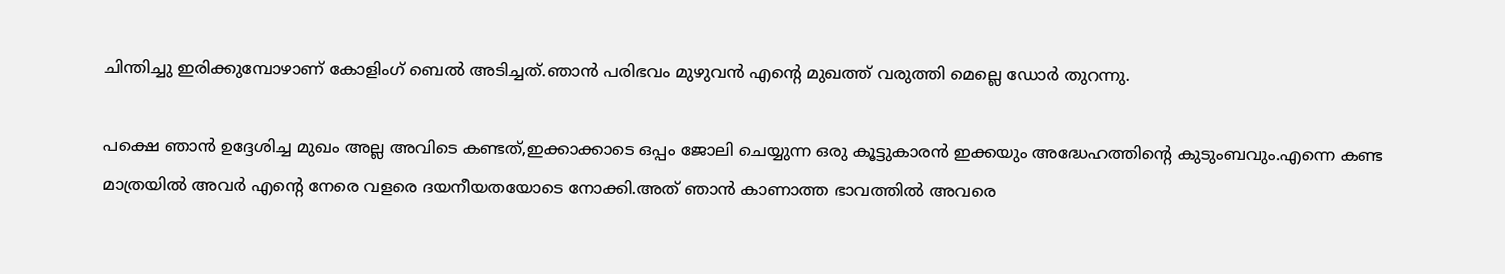ചിന്തിച്ചു ഇരിക്കുമ്പോഴാണ് കോളിംഗ് ബെല്‍ അടിച്ചത്.ഞാന്‍ പരിഭവം മുഴുവന്‍ എന്‍റെ മുഖത്ത് വരുത്തി മെല്ലെ ഡോര്‍ തുറന്നു.

പക്ഷെ ഞാന്‍ ഉദ്ദേശിച്ച മുഖം അല്ല അവിടെ കണ്ടത്,ഇക്കാക്കാടെ ഒപ്പം ജോലി ചെയ്യുന്ന ഒരു കൂട്ടുകാരന്‍ ഇക്കയും അദ്ധേഹത്തിന്‍റെ കുടുംബവും.എന്നെ കണ്ട മാത്രയില്‍ അവര്‍ എന്‍റെ നേരെ വളരെ ദയനീയതയോടെ നോക്കി.അത് ഞാന്‍ കാണാത്ത ഭാവത്തില്‍ അവരെ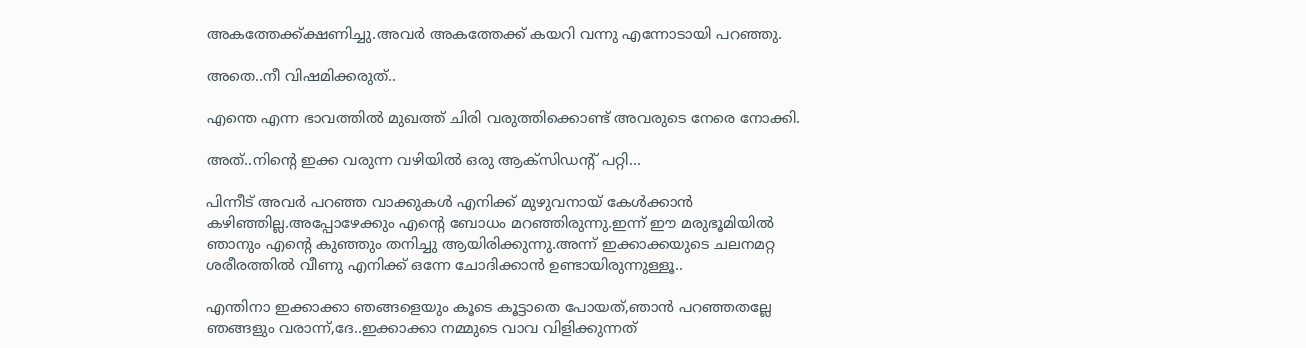അകത്തേക്ക്ക്ഷണിച്ചു.അവര്‍ അകത്തേക്ക് കയറി വന്നു എന്നോടായി പറഞ്ഞു.

അതെ..നീ വിഷമിക്കരുത്..

എന്തെ എന്ന ഭാവത്തില്‍ മുഖത്ത് ചിരി വരുത്തിക്കൊണ്ട് അവരുടെ നേരെ നോക്കി.

അത്..നിന്‍റെ ഇക്ക വരുന്ന വഴിയില്‍ ഒരു ആക്സിഡന്റ് പറ്റി...

പിന്നീട് അവര്‍ പറഞ്ഞ വാക്കുകള്‍ എനിക്ക് മുഴുവനായ് കേള്‍ക്കാന്‍ കഴിഞ്ഞില്ല.അപ്പോഴേക്കും എന്‍റെ ബോധം മറഞ്ഞിരുന്നു.ഇന്ന് ഈ മരുഭൂമിയില്‍ ഞാനും എന്‍റെ കുഞ്ഞും തനിച്ചു ആയിരിക്കുന്നു.അന്ന് ഇക്കാക്കയുടെ ചലനമറ്റ ശരീരത്തില്‍ വീണു എനിക്ക് ഒന്നേ ചോദിക്കാന്‍ ഉണ്ടായിരുന്നുള്ളൂ..

എന്തിനാ ഇക്കാക്കാ ഞങ്ങളെയും കൂടെ കൂട്ടാതെ പോയത്,ഞാന്‍ പറഞ്ഞതല്ലേ ഞങ്ങളും വരാന്ന്,ദേ..ഇക്കാക്കാ നമ്മുടെ വാവ വിളിക്കുന്നത്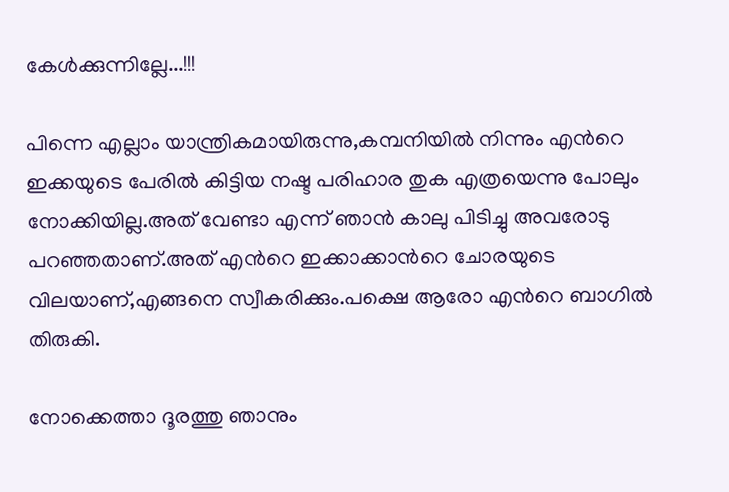കേള്‍ക്കുന്നില്ലേ...!!!

പിന്നെ എല്ലാം യാന്ത്രികമായിരുന്നു,കമ്പനിയില്‍ നിന്നും എന്‍റെ ഇക്കയുടെ പേരില്‍ കിട്ടിയ നഷ്ട പരിഹാര തുക എത്രയെന്നു പോലും നോക്കിയില്ല.അത് വേണ്ടാ എന്ന് ഞാന്‍ കാലു പിടിച്ചു അവരോടു പറഞ്ഞതാണ്.അത് എന്‍റെ ഇക്കാക്കാന്‍റെ ചോരയുടെ വിലയാണ്,എങ്ങനെ സ്വീകരിക്കും.പക്ഷെ ആരോ എന്‍റെ ബാഗില്‍ തിരുകി.

നോക്കെത്താ ദൂരത്തു ഞാനും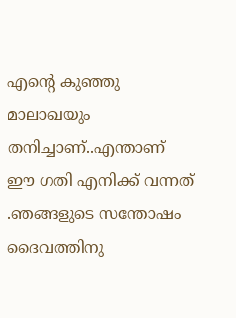എന്‍റെ കുഞ്ഞു മാലാഖയും തനിച്ചാണ്..എന്താണ് ഈ ഗതി എനിക്ക് വന്നത് .ഞങ്ങളുടെ സന്തോഷം ദൈവത്തിനു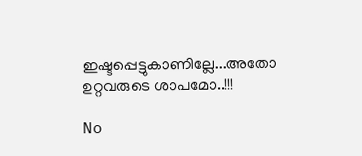ഇഷ്ടപ്പെട്ടുകാണില്ലേ...അതോ ഉറ്റവരുടെ ശാപമോ..!!!

No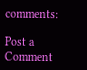comments:

Post a Comment